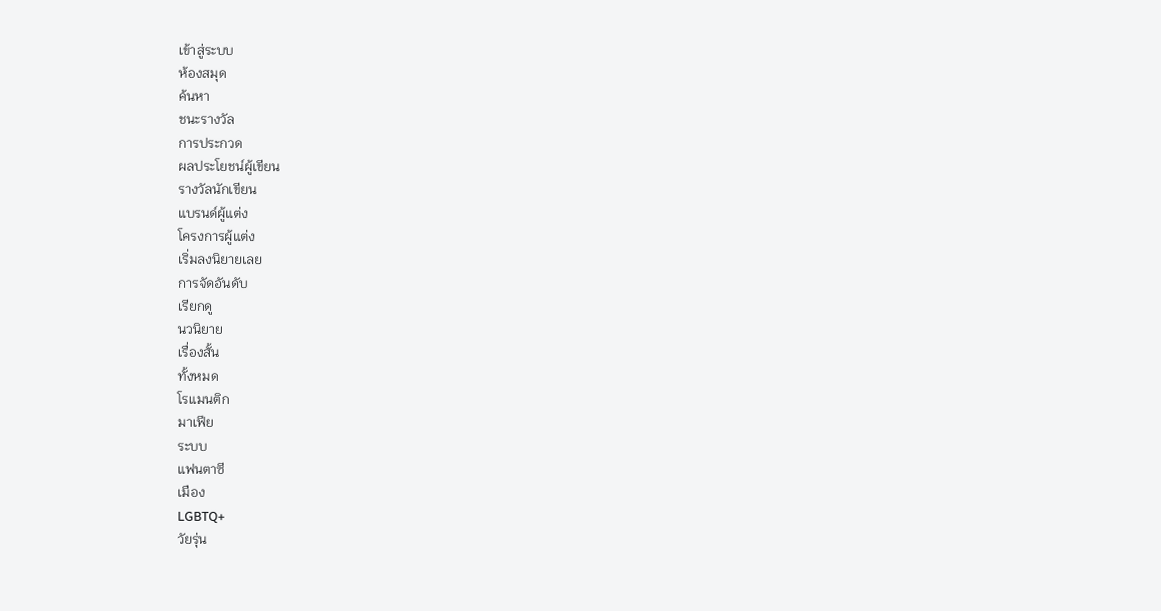เข้าสู่ระบบ
ห้องสมุด
ค้นหา
ชนะรางวัล
การประกวด
ผลประโยชน์ผู้เขียน
รางวัลนักเขียน
แบรนด์ผู้แต่ง
โครงการผู้แต่ง
เริ่มลงนิยายเลย
การจัดอันดับ
เรียกดู
นวนิยาย
เรื่องสั้น
ทั้งหมด
โรแมนติก
มาเฟีย
ระบบ
แฟนตาซี
เมือง
LGBTQ+
วัยรุ่น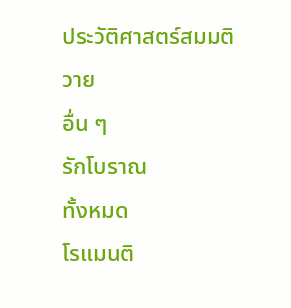ประวัติศาสตร์สมมติ
วาย
อื่น ๆ
รักโบราณ
ทั้งหมด
โรแมนติ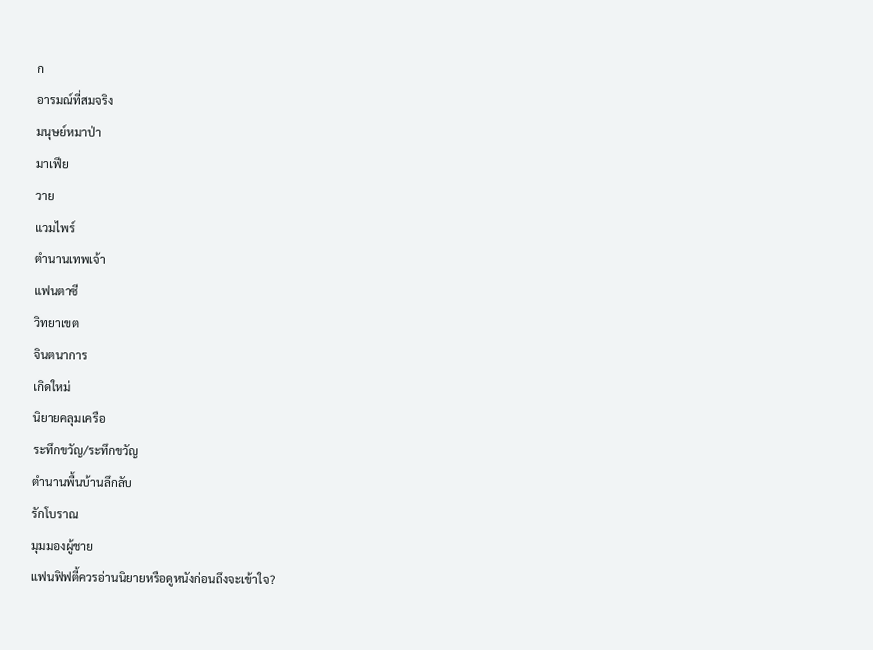ก
อารมณ์ที่สมจริง
มนุษย์หมาป่า
มาเฟีย
วาย
แวมไพร์
ตำนานเทพเจ้า
แฟนตาซี
วิทยาเขต
จินตนาการ
เกิดใหม่
นิยายคลุมเครือ
ระทึกขวัญ/ระทึกขวัญ
ตำนานพื้นบ้านลึกลับ
รักโบราณ
มุมมองผู้ชาย
แฟนฟิฟตี้ควรอ่านนิยายหรือดูหนังก่อนถึงจะเข้าใจ?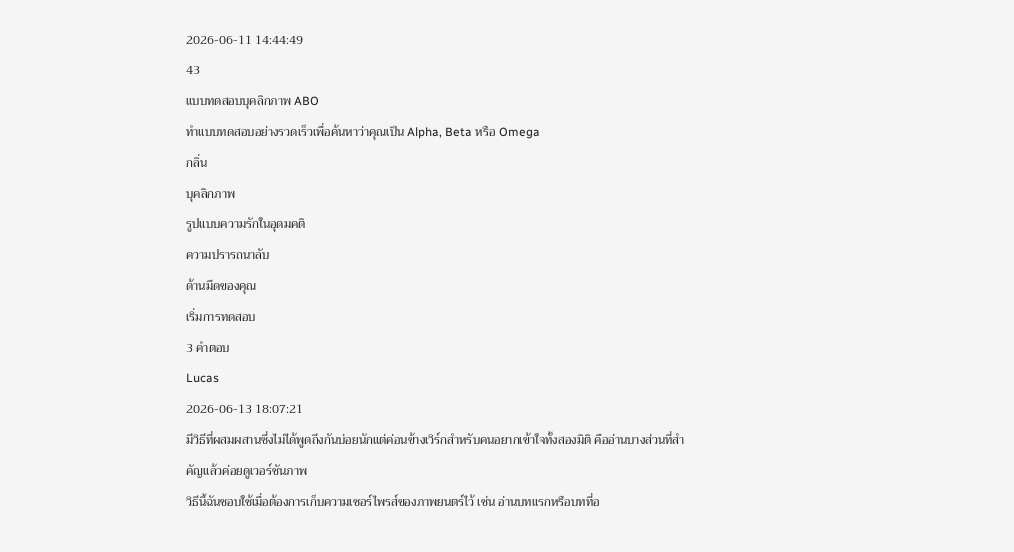2026-06-11 14:44:49
43
แบบทดสอบบุคลิกภาพ ABO
ทำแบบทดสอบอย่างรวดเร็วเพื่อค้นหาว่าคุณเป็น Alpha, Beta หรือ Omega
กลิ่น
บุคลิกภาพ
รูปแบบความรักในอุดมคติ
ความปรารถนาลับ
ด้านมืดของคุณ
เริ่มการทดสอบ
3 คำตอบ
Lucas
2026-06-13 18:07:21
มีวิธีที่ผสมผสานซึ่งไม่ได้พูดถึงกันบ่อยนักแต่ค่อนข้างเวิร์กสำหรับคนอยากเข้าใจทั้งสองมิติ คืออ่านบางส่วนที่สำคัญแล้วค่อยดูเวอร์ชันภาพ
วิธีนี้ฉันชอบใช้เมื่อต้องการเก็บความเซอร์ไพรส์ของภาพยนตร์ไว้ เช่น อ่านบทแรกหรือบทที่อ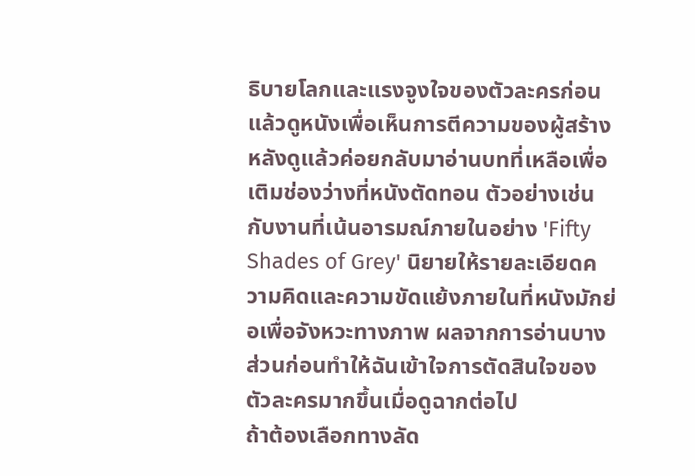ธิบายโลกและแรงจูงใจของตัวละครก่อน แล้วดูหนังเพื่อเห็นการตีความของผู้สร้าง หลังดูแล้วค่อยกลับมาอ่านบทที่เหลือเพื่อเติมช่องว่างที่หนังตัดทอน ตัวอย่างเช่นกับงานที่เน้นอารมณ์ภายในอย่าง 'Fifty Shades of Grey' นิยายให้รายละเอียดความคิดและความขัดแย้งภายในที่หนังมักย่อเพื่อจังหวะทางภาพ ผลจากการอ่านบางส่วนก่อนทำให้ฉันเข้าใจการตัดสินใจของตัวละครมากขึ้นเมื่อดูฉากต่อไป
ถ้าต้องเลือกทางลัด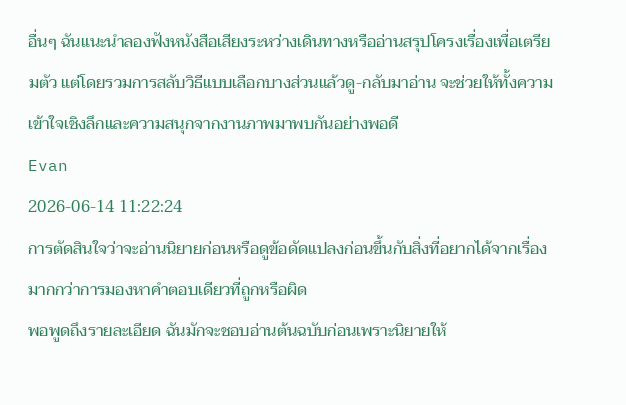อื่นๆ ฉันแนะนำลองฟังหนังสือเสียงระหว่างเดินทางหรืออ่านสรุปโครงเรื่องเพื่อเตรียมตัว แต่โดยรวมการสลับวิธีแบบเลือกบางส่วนแล้วดู-กลับมาอ่าน จะช่วยให้ทั้งความเข้าใจเชิงลึกและความสนุกจากงานภาพมาพบกันอย่างพอดี
Evan
2026-06-14 11:22:24
การตัดสินใจว่าจะอ่านนิยายก่อนหรือดูข้อดัดแปลงก่อนขึ้นกับสิ่งที่อยากได้จากเรื่องมากกว่าการมองหาคำตอบเดียวที่ถูกหรือผิด
พอพูดถึงรายละเอียด ฉันมักจะชอบอ่านต้นฉบับก่อนเพราะนิยายให้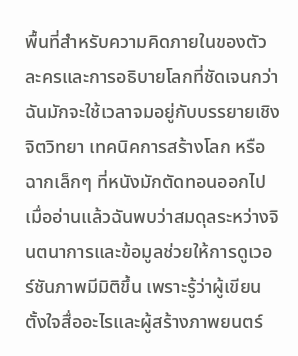พื้นที่สำหรับความคิดภายในของตัวละครและการอธิบายโลกที่ชัดเจนกว่า ฉันมักจะใช้เวลาจมอยู่กับบรรยายเชิงจิตวิทยา เทคนิคการสร้างโลก หรือฉากเล็กๆ ที่หนังมักตัดทอนออกไป เมื่ออ่านแล้วฉันพบว่าสมดุลระหว่างจินตนาการและข้อมูลช่วยให้การดูเวอร์ชันภาพมีมิติขึ้น เพราะรู้ว่าผู้เขียนตั้งใจสื่ออะไรและผู้สร้างภาพยนตร์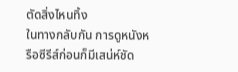ตัดสิ่งไหนทิ้ง
ในทางกลับกัน การดูหนังหรือซีรีส์ก่อนก็มีเสน่ห์ชัด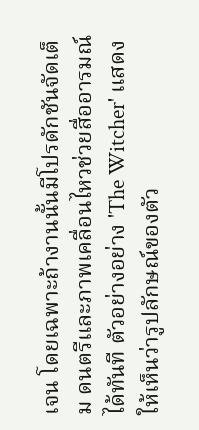เจน โดยเฉพาะถ้างานนั้นมีโปรดักชันจัดเต็ม ดนตรีและภาพเคลื่อนไหวช่วยสื่ออารมณ์ได้ทันที ตัวอย่างอย่าง 'The Witcher' แสดงให้เห็นว่ารูปลักษณ์ของตัว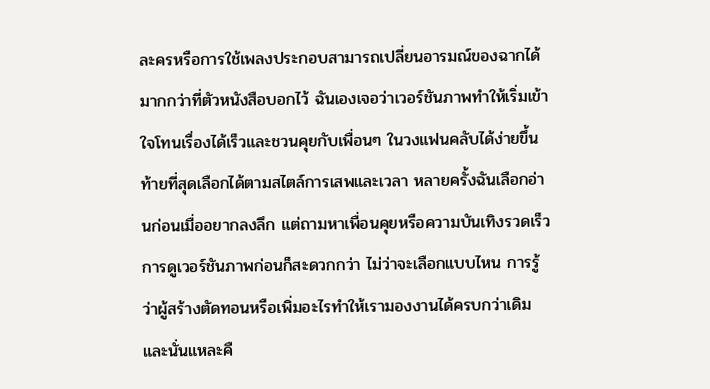ละครหรือการใช้เพลงประกอบสามารถเปลี่ยนอารมณ์ของฉากได้มากกว่าที่ตัวหนังสือบอกไว้ ฉันเองเจอว่าเวอร์ชันภาพทำให้เริ่มเข้าใจโทนเรื่องได้เร็วและชวนคุยกับเพื่อนๆ ในวงแฟนคลับได้ง่ายขึ้น
ท้ายที่สุดเลือกได้ตามสไตล์การเสพและเวลา หลายครั้งฉันเลือกอ่านก่อนเมื่ออยากลงลึก แต่ถามหาเพื่อนคุยหรือความบันเทิงรวดเร็ว การดูเวอร์ชันภาพก่อนก็สะดวกกว่า ไม่ว่าจะเลือกแบบไหน การรู้ว่าผู้สร้างตัดทอนหรือเพิ่มอะไรทำให้เรามองงานได้ครบกว่าเดิม และนั่นแหละคื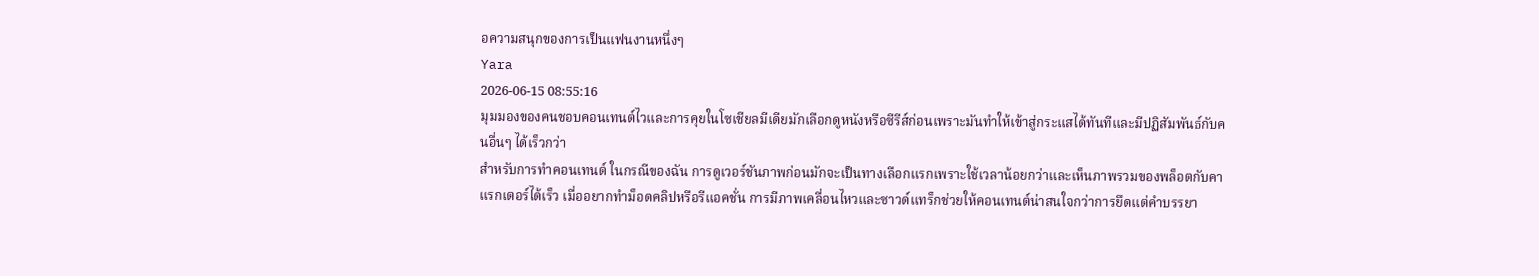อความสนุกของการเป็นแฟนงานหนึ่งๆ
Yara
2026-06-15 08:55:16
มุมมองของคนชอบคอนเทนต์ไวและการคุยในโซเชียลมีเดียมักเลือกดูหนังหรือซีรีส์ก่อนเพราะมันทำให้เข้าสู่กระแสได้ทันทีและมีปฏิสัมพันธ์กับคนอื่นๆ ได้เร็วกว่า
สำหรับการทำคอนเทนต์ ในกรณีของฉัน การดูเวอร์ชันภาพก่อนมักจะเป็นทางเลือกแรกเพราะใช้เวลาน้อยกว่าและเห็นภาพรวมของพล็อตกับคาแรกเตอร์ได้เร็ว เมื่ออยากทำม็อดคลิปหรือรีแอคชั่น การมีภาพเคลื่อนไหวและซาวด์แทร็กช่วยให้คอนเทนต์น่าสนใจกว่าการยึดแต่คำบรรยา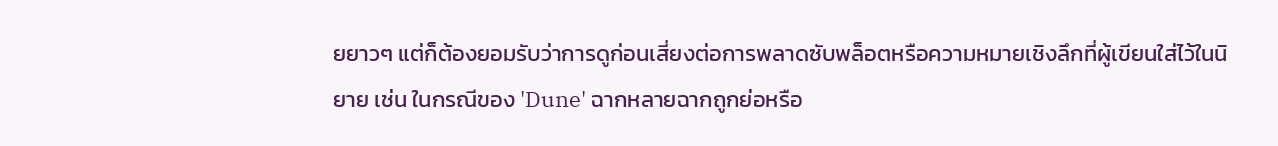ยยาวๆ แต่ก็ต้องยอมรับว่าการดูก่อนเสี่ยงต่อการพลาดซับพล็อตหรือความหมายเชิงลึกที่ผู้เขียนใส่ไว้ในนิยาย เช่น ในกรณีของ 'Dune' ฉากหลายฉากถูกย่อหรือ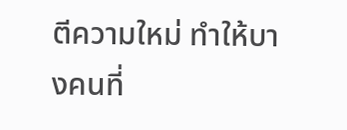ตีความใหม่ ทำให้บางคนที่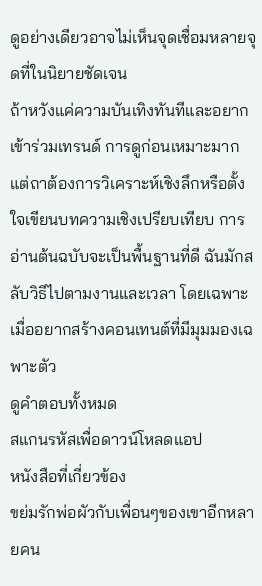ดูอย่างเดียวอาจไม่เห็นจุดเชื่อมหลายจุดที่ในนิยายชัดเจน
ถ้าหวังแค่ความบันเทิงทันทีและอยากเข้าร่วมเทรนด์ การดูก่อนเหมาะมาก แต่ถาต้องการวิเคราะห์เชิงลึกหรือตั้งใจเขียนบทความเชิงเปรียบเทียบ การอ่านต้นฉบับจะเป็นพื้นฐานที่ดี ฉันมักสลับวิธีไปตามงานและเวลา โดยเฉพาะเมื่ออยากสร้างคอนเทนต์ที่มีมุมมองเฉพาะตัว
ดูคำตอบทั้งหมด
สแกนรหัสเพื่อดาวน์โหลดแอป
หนังสือที่เกี่ยวข้อง
ขย่มรักพ่อผัวกับเพื่อนๆของเขาอีกหลายคน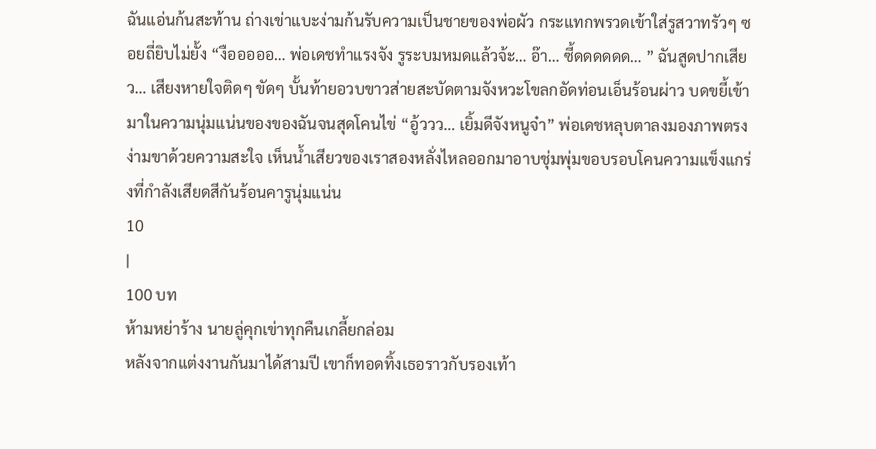ฉันแอ่นก้นสะท้าน ถ่างเข่าแบะง่ามก้นรับความเป็นชายของพ่อผัว กระแทกพรวดเข้าใส่รูสวาทรัวๆ ซอยถี่ยิบไม่ยั้ง “งือออออ… พ่อเดชทำแรงจัง รูระบมหมดแล้วจ้ะ… อ๊า… ซี้ดดดดดด… ” ฉันสูดปากเสียว… เสียงหายใจติดๆ ขัดๆ บั้นท้ายอวบขาวส่ายสะบัดตามจังหวะโขลกอัดท่อนเอ็นร้อนผ่าว บดขยี้เข้ามาในความนุ่มแน่นของของฉันจนสุดโคนไข่ “อู้ววว… เยิ้มดีจังหนูจ๋า” พ่อเดชหลุบตาลงมองภาพตรงง่ามขาด้วยความสะใจ เห็นน้ำเสียวของเราสองหลั่งไหลออกมาอาบชุ่มพุ่มขอบรอบโคนความแข็งแกร่งที่กำลังเสียดสีกันร้อนคารูนุ่มแน่น
10
|
100 บท
ห้ามหย่าร้าง นายลู่คุกเข่าทุกคืนเกลี้ยกล่อม
หลังจากแต่งงานกันมาได้สามปี เขาก็ทอดทิ้งเธอราวกับรองเท้า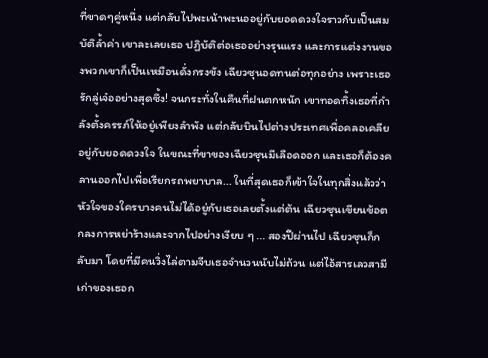ที่ขาดๆคู่หนึ่ง แต่กลับไปพะเน้าพะนออยู่กับยอดดวงใจราวกับเป็นสมบัติล้ำค่า เขาละเลยเธอ ปฏิบัติต่อเธออย่างรุนแรง และการแต่งงานของพวกเขาก็เป็นเหมือนดั่งกรงขัง เฉียวซุนอดทนต่อทุกอย่าง เพราะเธอรักลู่เจ๋ออย่างสุดซึ้ง! จนกระทั่งในคืนที่ฝนตกหนัก เขาทอดทิ้งเธอที่กำลังตั้งครรภ์ให้อยู่เพียงลำพัง แต่กลับบินไปต่างประเทศเพื่อคลอเคลียอยู่กับยอดดวงใจ ในขณะที่ขาของเฉียวซุนมีเลือดออก และเธอก็ต้องคลานออกไปเพื่อเรียกรถพยาบาล... ในที่สุดเธอก็เข้าใจในทุกสิ่งแล้วว่า หัวใจของใครบางคนไม่ได้อยู่กับเธอเลยตั้งแต่ต้น เฉียวซุนเขียนข้อตกลงการหย่าร้างและจากไปอย่างเงียบ ๆ ... สองปีผ่านไป เฉียวซุนก็กลับมา โดยที่มีคนวิ่งไล่ตามจีบเธอจำนวนนับไม่ถ้วน แต่ไอ้สารเลวสามีเก่าของเธอก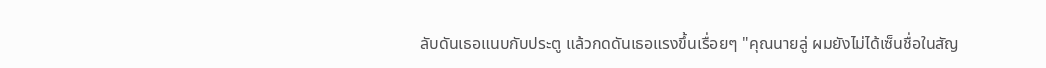ลับดันเธอแนบกับประตู แล้วกดดันเธอแรงขึ้นเรื่อยๆ "คุณนายลู่ ผมยังไม่ได้เซ็นชื่อในสัญ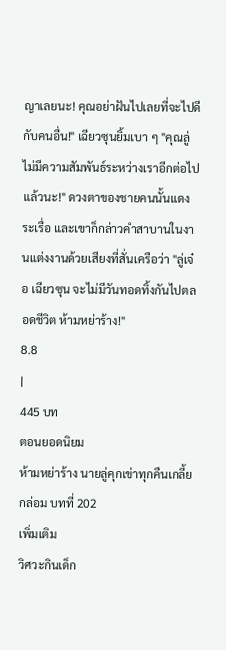ญาเลยนะ! คุณอย่าฝันไปเลยที่จะไปดีกับคนอื่น!" เฉียวซุนยิ้มเบา ๆ "คุณลู่ ไม่มีความสัมพันธ์ระหว่างเราอีกต่อไปแล้วนะ!" ดวงตาของชายคนนั้นแดงระเรื่อ และเขาก็กล่าวคำสาบานในงานแต่งงานด้วยเสียงที่สั่นเครือว่า "ลู่เจ๋อ เฉียวซุน จะไม่มีวันทอดทิ้งกันไปตลอดชีวิต ห้ามหย่าร้าง!"
8.8
|
445 บท
ตอนยอดนิยม
ห้ามหย่าร้าง นายลู่คุกเข่าทุกคืนเกลี้ยกล่อม บทที่ 202
เพิ่มเติม
วิศวะกินเด็ก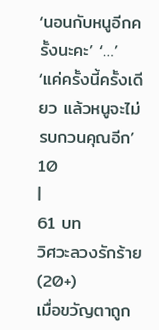‘นอนกับหนูอีกครั้งนะคะ’ ‘…’ ‘แค่ครั้งนี้ครั้งเดียว แล้วหนูจะไม่รบกวนคุณอีก’
10
|
61 บท
วิศวะลวงรักร้าย(20+)
เมื่อขวัญตาถูก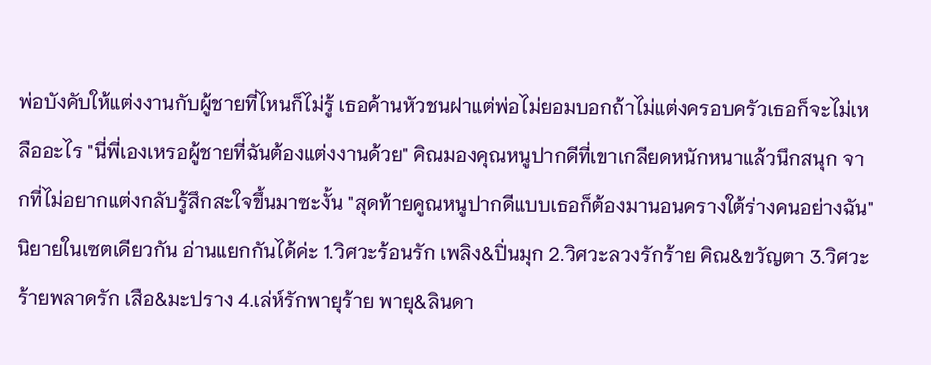พ่อบังคับให้แต่งงานกับผู้ชายที่ไหนก็ไม่รู้ เธอค้านหัวชนฝาแต่พ่อไม่ยอมบอกถ้าไม่แต่งครอบครัวเธอก็จะไม่เหลืออะไร "นี่พี่เองเหรอผู้ชายที่ฉันต้องแต่งงานด้วย" คิณมองคุณหนูปากดีที่เขาเกลียดหนักหนาแล้วนึกสนุก จากที่ไม่อยากแต่งกลับรู้สึกสะใจขึ้นมาซะงั้น "สุดท้ายคูณหนูปากดีแบบเธอก็ต้องมานอนครางใต้ร่างคนอย่างฉัน" นิยายในเซตเดียวกัน อ่านแยกกันได้ค่ะ 1.วิศวะร้อนรัก เพลิง&ปิ่นมุก 2.วิศวะลวงรักร้าย คิณ&ขวัญตา 3.วิศวะร้ายพลาดรัก เสือ&มะปราง 4.เล่ห์รักพายุร้าย พายุ&ลินดา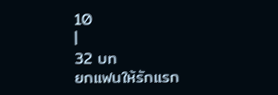10
|
32 บท
ยกแฟนให้รักแรก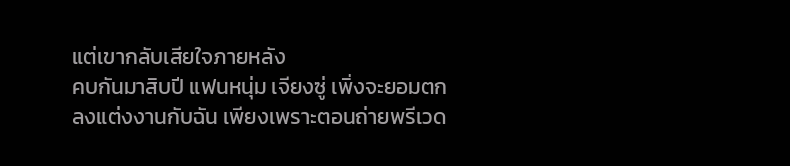แต่เขากลับเสียใจภายหลัง
คบกันมาสิบปี แฟนหนุ่ม เจียงซู่ เพิ่งจะยอมตกลงแต่งงานกับฉัน เพียงเพราะตอนถ่ายพรีเวด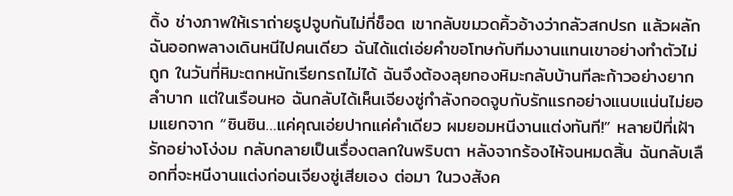ดิ้ง ช่างภาพให้เราถ่ายรูปจูบกันไม่กี่ช็อต เขากลับขมวดคิ้วอ้างว่ากลัวสกปรก แล้วผลักฉันออกพลางเดินหนีไปคนเดียว ฉันได้แต่เอ่ยคำขอโทษกับทีมงานแทนเขาอย่างทำตัวไม่ถูก ในวันที่หิมะตกหนักเรียกรถไม่ได้ ฉันจึงต้องลุยกองหิมะกลับบ้านทีละก้าวอย่างยากลำบาก แต่ในเรือนหอ ฉันกลับได้เห็นเจียงซู่กำลังกอดจูบกับรักแรกอย่างแนบแน่นไม่ยอมแยกจาก “ซินซิน…แค่คุณเอ่ยปากแค่คำเดียว ผมยอมหนีงานแต่งทันที!” หลายปีที่เฝ้ารักอย่างโง่งม กลับกลายเป็นเรื่องตลกในพริบตา หลังจากร้องไห้จนหมดสิ้น ฉันกลับเลือกที่จะหนีงานแต่งก่อนเจียงซู่เสียเอง ต่อมา ในวงสังค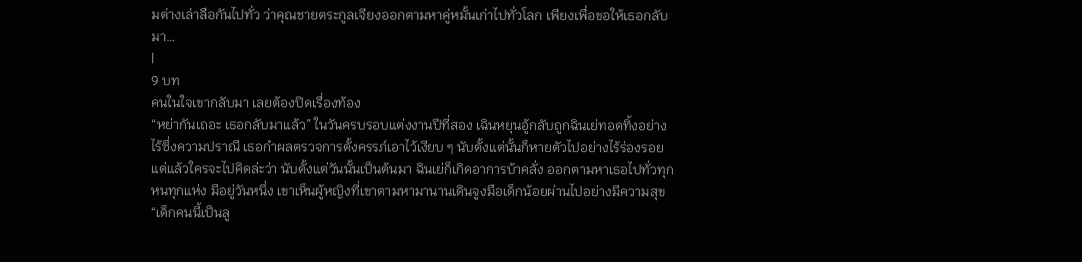มต่างเล่าลือกันไปทั่ว ว่าคุณชายตระกูลเจียงออกตามหาคู่หมั้นเก่าไปทั่วโลก เพียงเพื่อขอให้เธอกลับมา…
|
9 บท
คนในใจเขากลับมา เลยต้องปิดเรื่องท้อง
“หย่ากันเถอะ เธอกลับมาแล้ว” ในวันครบรอบแต่งงานปีที่สอง เฉินหยุนอู้กลับถูกฉินเย่ทอดทิ้งอย่างไร้ซึ่งความปราณี เธอกำผลตรวจการตั้งครรภ์เอาไว้เงียบ ๆ นับตั้งแต่นั้นก็หายตัวไปอย่างไร้ร่องรอย แต่แล้วใครจะไปคิดล่ะว่า นับตั้งแต่วันนั้นเป็นต้นมา ฉินเย่ก็เกิดอาการบ้าคลั่ง ออกตามหาเธอไปทั่วทุกหนทุกแห่ง มีอยู่วันหนึ่ง เขาเห็นผู้หญิงที่เขาตามหามานานเดินจูงมือเด็กน้อยผ่านไปอย่างมีความสุข “เด็กคนนี้เป็นลู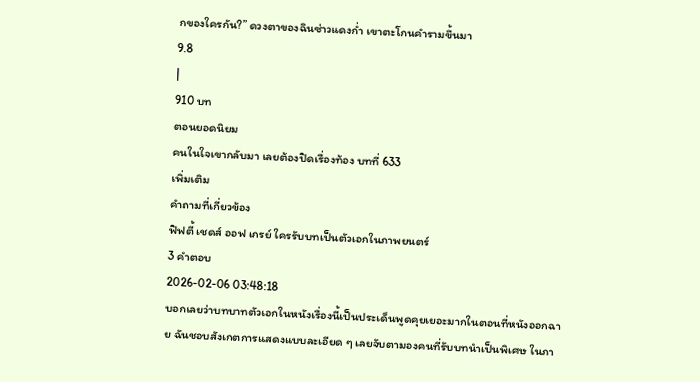กของใครกัน?” ดวงตาของฉินซ่าวแดงก่ำ เขาตะโกนคำรามขึ้นมา
9.8
|
910 บท
ตอนยอดนิยม
คนในใจเขากลับมา เลยต้องปิดเรื่องท้อง บทที่ 633
เพิ่มเติม
คำถามที่เกี่ยวข้อง
ฟิฟตี้ เชดส์ ออฟ เกรย์ ใครรับบทเป็นตัวเอกในภาพยนตร์
3 คำตอบ
2026-02-06 03:48:18
บอกเลยว่าบทบาทตัวเอกในหนังเรื่องนี้เป็นประเด็นพูดคุยเยอะมากในตอนที่หนังออกฉาย ฉันชอบสังเกตการแสดงแบบละเอียด ๆ เลยจับตามองคนที่รับบทนำเป็นพิเศษ ในภา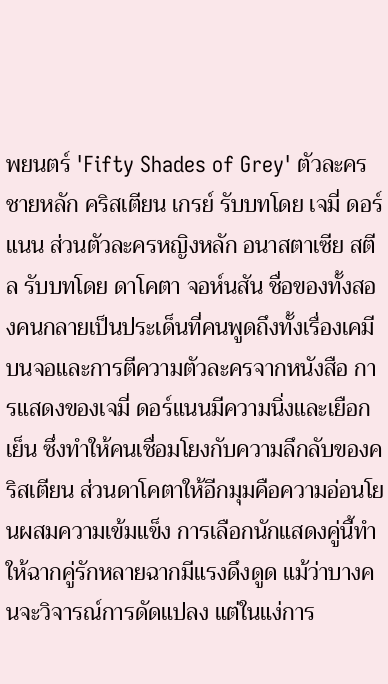พยนตร์ 'Fifty Shades of Grey' ตัวละครชายหลัก คริสเตียน เกรย์ รับบทโดย เจมี่ ดอร์แนน ส่วนตัวละครหญิงหลัก อนาสตาเซีย สตีล รับบทโดย ดาโคตา จอห์นสัน ชื่อของทั้งสองคนกลายเป็นประเด็นที่คนพูดถึงทั้งเรื่องเคมีบนจอและการตีความตัวละครจากหนังสือ การแสดงของเจมี่ ดอร์แนนมีความนิ่งและเยือกเย็น ซึ่งทำให้คนเชื่อมโยงกับความลึกลับของคริสเตียน ส่วนดาโคตาให้อีกมุมคือความอ่อนโยนผสมความเข้มแข็ง การเลือกนักแสดงคู่นี้ทำให้ฉากคู่รักหลายฉากมีแรงดึงดูด แม้ว่าบางคนจะวิจารณ์การดัดแปลง แต่ในแง่การ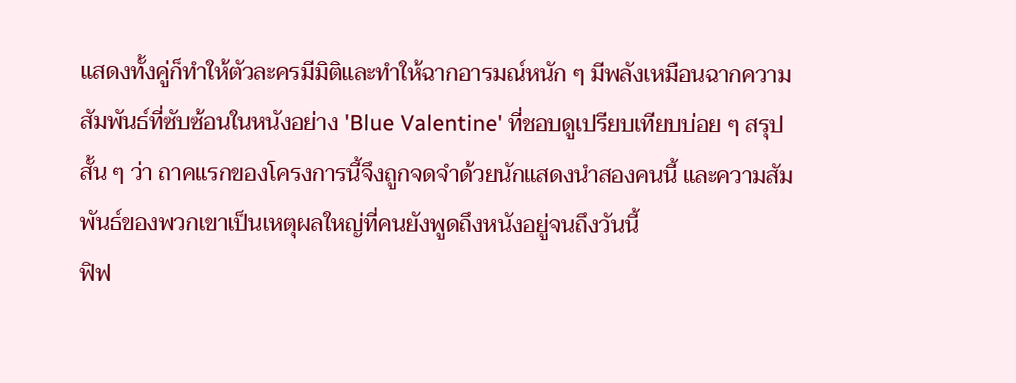แสดงทั้งคู่ก็ทำให้ตัวละครมีมิติและทำให้ฉากอารมณ์หนัก ๆ มีพลังเหมือนฉากความสัมพันธ์ที่ซับซ้อนในหนังอย่าง 'Blue Valentine' ที่ชอบดูเปรียบเทียบบ่อย ๆ สรุปสั้น ๆ ว่า ถาคแรกของโครงการนี้จึงถูกจดจำด้วยนักแสดงนำสองคนนี้ และความสัมพันธ์ของพวกเขาเป็นเหตุผลใหญ่ที่คนยังพูดถึงหนังอยู่จนถึงวันนี้
ฟิฟ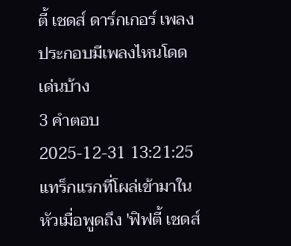ตี้ เชดส์ ดาร์กเกอร์ เพลงประกอบมีเพลงไหนโดดเด่นบ้าง
3 คำตอบ
2025-12-31 13:21:25
แทร็กแรกที่โผล่เข้ามาในหัวเมื่อพูดถึง 'ฟิฟตี้ เชดส์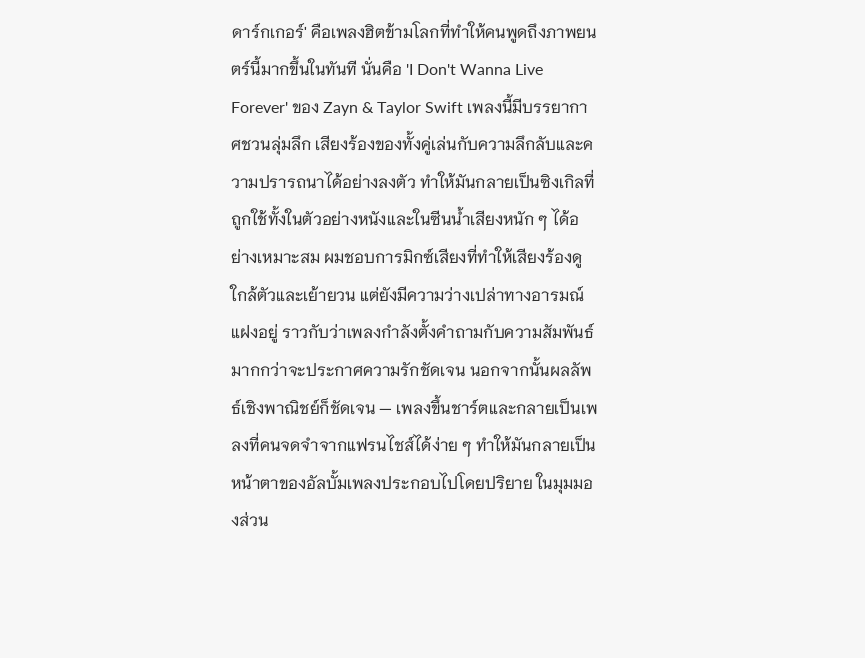ดาร์กเกอร์' คือเพลงฮิตข้ามโลกที่ทำให้คนพูดถึงภาพยนตร์นี้มากขึ้นในทันที นั่นคือ 'I Don't Wanna Live Forever' ของ Zayn & Taylor Swift เพลงนี้มีบรรยากาศชวนลุ่มลึก เสียงร้องของทั้งคู่เล่นกับความลึกลับและความปรารถนาได้อย่างลงตัว ทำให้มันกลายเป็นซิงเกิลที่ถูกใช้ทั้งในตัวอย่างหนังและในซีนน้ำเสียงหนัก ๆ ได้อย่างเหมาะสม ผมชอบการมิกซ์เสียงที่ทำให้เสียงร้องดูใกล้ตัวและเย้ายวน แต่ยังมีความว่างเปล่าทางอารมณ์แฝงอยู่ ราวกับว่าเพลงกำลังตั้งคำถามกับความสัมพันธ์มากกว่าจะประกาศความรักชัดเจน นอกจากนั้นผลลัพธ์เชิงพาณิชย์ก็ชัดเจน — เพลงขึ้นชาร์ตและกลายเป็นเพลงที่คนจดจำจากแฟรนไชส์ได้ง่าย ๆ ทำให้มันกลายเป็นหน้าตาของอัลบั้มเพลงประกอบไปโดยปริยาย ในมุมมองส่วน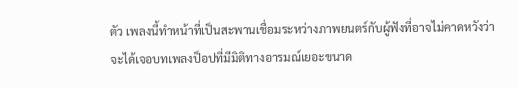ตัว เพลงนี้ทำหน้าที่เป็นสะพานเชื่อมระหว่างภาพยนตร์กับผู้ฟังที่อาจไม่คาดหวังว่าจะได้เจอบทเพลงป็อปที่มีมิติทางอารมณ์เยอะขนาด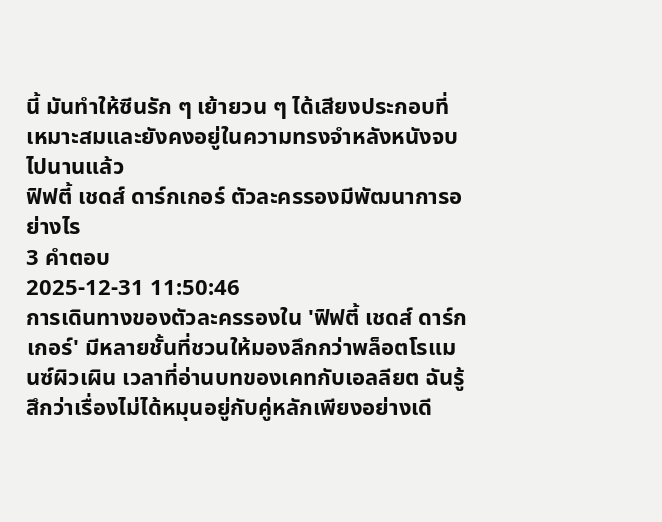นี้ มันทำให้ซีนรัก ๆ เย้ายวน ๆ ได้เสียงประกอบที่เหมาะสมและยังคงอยู่ในความทรงจำหลังหนังจบไปนานแล้ว
ฟิฟตี้ เชดส์ ดาร์กเกอร์ ตัวละครรองมีพัฒนาการอย่างไร
3 คำตอบ
2025-12-31 11:50:46
การเดินทางของตัวละครรองใน 'ฟิฟตี้ เชดส์ ดาร์กเกอร์' มีหลายชั้นที่ชวนให้มองลึกกว่าพล็อตโรแมนซ์ผิวเผิน เวลาที่อ่านบทของเคทกับเอลลียต ฉันรู้สึกว่าเรื่องไม่ได้หมุนอยู่กับคู่หลักเพียงอย่างเดี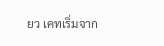ยว เคทเริ่มจาก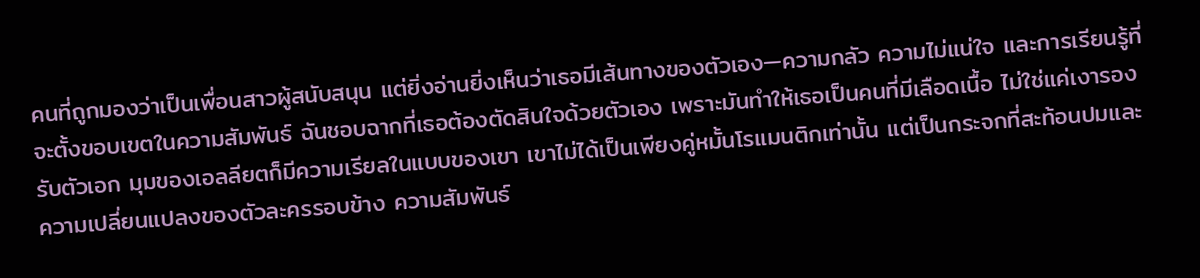คนที่ถูกมองว่าเป็นเพื่อนสาวผู้สนับสนุน แต่ยิ่งอ่านยิ่งเห็นว่าเธอมีเส้นทางของตัวเอง—ความกลัว ความไม่แน่ใจ และการเรียนรู้ที่จะตั้งขอบเขตในความสัมพันธ์ ฉันชอบฉากที่เธอต้องตัดสินใจด้วยตัวเอง เพราะมันทำให้เธอเป็นคนที่มีเลือดเนื้อ ไม่ใช่แค่เงารองรับตัวเอก มุมของเอลลียตก็มีความเรียลในแบบของเขา เขาไม่ได้เป็นเพียงคู่หมั้นโรแมนติกเท่านั้น แต่เป็นกระจกที่สะท้อนปมและความเปลี่ยนแปลงของตัวละครรอบข้าง ความสัมพันธ์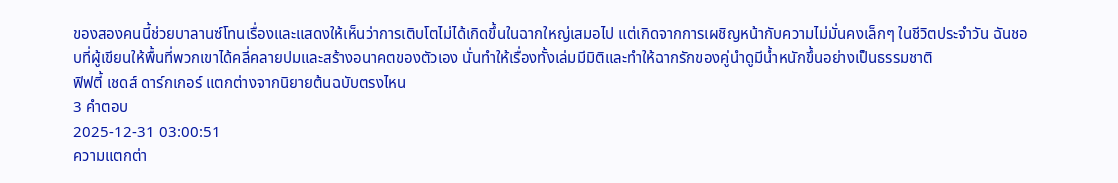ของสองคนนี้ช่วยบาลานซ์โทนเรื่องและแสดงให้เห็นว่าการเติบโตไม่ได้เกิดขึ้นในฉากใหญ่เสมอไป แต่เกิดจากการเผชิญหน้ากับความไม่มั่นคงเล็กๆ ในชีวิตประจำวัน ฉันชอบที่ผู้เขียนให้พื้นที่พวกเขาได้คลี่คลายปมและสร้างอนาคตของตัวเอง นั่นทำให้เรื่องทั้งเล่มมีมิติและทำให้ฉากรักของคู่นำดูมีน้ำหนักขึ้นอย่างเป็นธรรมชาติ
ฟิฟตี้ เชดส์ ดาร์กเกอร์ แตกต่างจากนิยายต้นฉบับตรงไหน
3 คำตอบ
2025-12-31 03:00:51
ความแตกต่า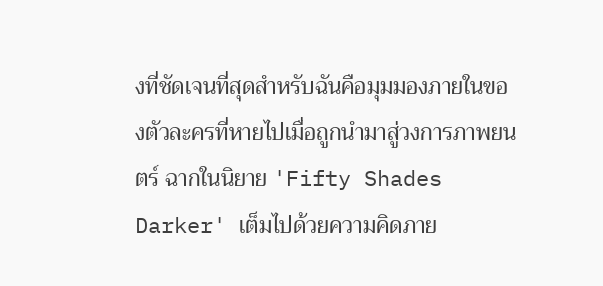งที่ชัดเจนที่สุดสำหรับฉันคือมุมมองภายในของตัวละครที่หายไปเมื่อถูกนำมาสู่วงการภาพยนตร์ ฉากในนิยาย 'Fifty Shades Darker' เต็มไปด้วยความคิดภาย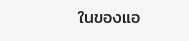ในของแอ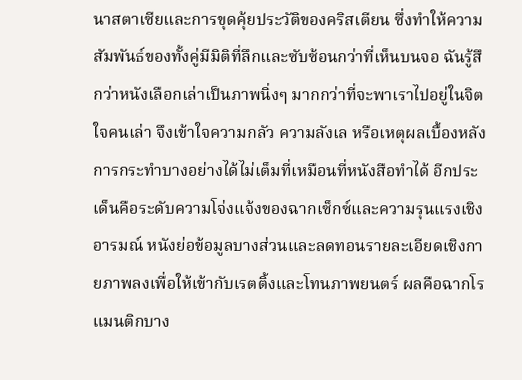นาสตาเซียและการขุดคุ้ยประวัติของคริสเตียน ซึ่งทำให้ความสัมพันธ์ของทั้งคู่มีมิติที่ลึกและซับซ้อนกว่าที่เห็นบนจอ ฉันรู้สึกว่าหนังเลือกเล่าเป็นภาพนิ่งๆ มากกว่าที่จะพาเราไปอยู่ในจิตใจคนเล่า จึงเข้าใจความกลัว ความลังเล หรือเหตุผลเบื้องหลังการกระทำบางอย่างได้ไม่เต็มที่เหมือนที่หนังสือทำได้ อีกประเด็นคือระดับความโจ่งแจ้งของฉากเซ็กซ์และความรุนแรงเชิงอารมณ์ หนังย่อข้อมูลบางส่วนและลดทอนรายละเอียดเชิงกายภาพลงเพื่อให้เข้ากับเรตติ้งและโทนภาพยนตร์ ผลคือฉากโรแมนติกบาง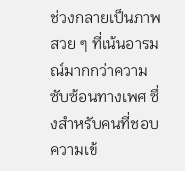ช่วงกลายเป็นภาพสวย ๆ ที่เน้นอารมณ์มากกว่าความซับซ้อนทางเพศ ซึ่งสำหรับคนที่ชอบความเข้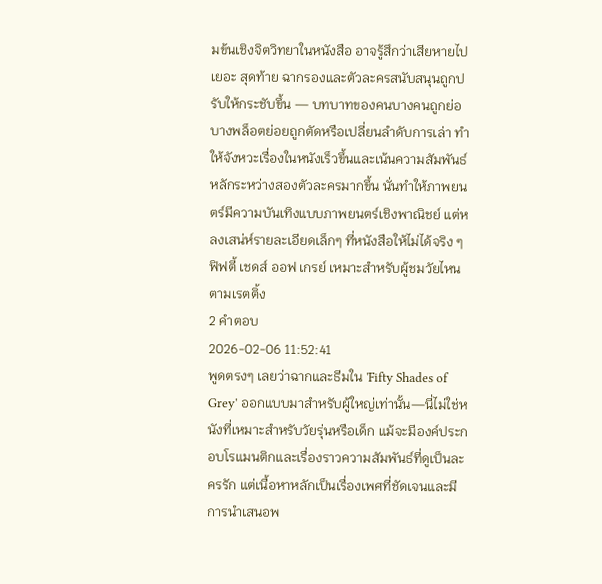มข้นเชิงจิตวิทยาในหนังสือ อาจรู้สึกว่าเสียหายไปเยอะ สุดท้าย ฉากรองและตัวละครสนับสนุนถูกปรับให้กระชับขึ้น — บทบาทของคนบางคนถูกย่อ บางพล็อตย่อยถูกตัดหรือเปลี่ยนลำดับการเล่า ทำให้จังหวะเรื่องในหนังเร็วขึ้นและเน้นความสัมพันธ์หลักระหว่างสองตัวละครมากขึ้น นั่นทำให้ภาพยนตร์มีความบันเทิงแบบภาพยนตร์เชิงพาณิชย์ แต่หลงเสน่ห์รายละเอียดเล็กๆ ที่หนังสือให้ไม่ได้จริง ๆ
ฟิฟตี้ เชดส์ ออฟ เกรย์ เหมาะสำหรับผู้ชมวัยไหนตามเรตติ้ง
2 คำตอบ
2026-02-06 11:52:41
พูดตรงๆ เลยว่าฉากและธีมใน 'Fifty Shades of Grey' ออกแบบมาสำหรับผู้ใหญ่เท่านั้น—นี่ไม่ใช่หนังที่เหมาะสำหรับวัยรุ่นหรือเด็ก แม้จะมีองค์ประกอบโรแมนติกและเรื่องราวความสัมพันธ์ที่ดูเป็นละครรัก แต่เนื้อหาหลักเป็นเรื่องเพศที่ชัดเจนและมีการนำเสนอพ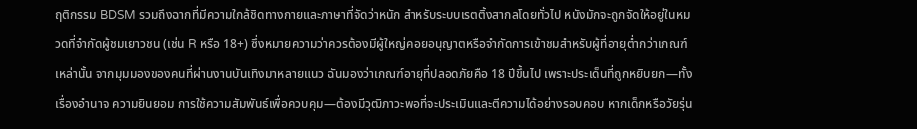ฤติกรรม BDSM รวมถึงฉากที่มีความใกล้ชิดทางกายและภาษาที่จัดว่าหนัก สำหรับระบบเรตติ้งสากลโดยทั่วไป หนังมักจะถูกจัดให้อยู่ในหมวดที่จำกัดผู้ชมเยาวชน (เช่น R หรือ 18+) ซึ่งหมายความว่าควรต้องมีผู้ใหญ่คอยอนุญาตหรือจำกัดการเข้าชมสำหรับผู้ที่อายุต่ำกว่าเกณฑ์เหล่านั้น จากมุมมองของคนที่ผ่านงานบันเทิงมาหลายแนว ฉันมองว่าเกณฑ์อายุที่ปลอดภัยคือ 18 ปีขึ้นไป เพราะประเด็นที่ถูกหยิบยก—ทั้งเรื่องอำนาจ ความยินยอม การใช้ความสัมพันธ์เพื่อควบคุม—ต้องมีวุฒิภาวะพอที่จะประเมินและตีความได้อย่างรอบคอบ หากเด็กหรือวัยรุ่น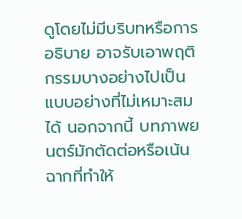ดูโดยไม่มีบริบทหรือการอธิบาย อาจรับเอาพฤติกรรมบางอย่างไปเป็นแบบอย่างที่ไม่เหมาะสมได้ นอกจากนี้ บทภาพยนตร์มักตัดต่อหรือเน้นฉากที่ทำให้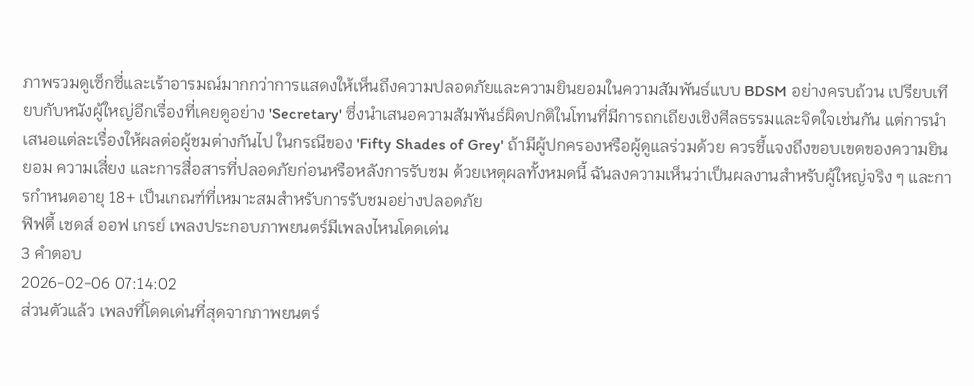ภาพรวมดูเซ็กซี่และเร้าอารมณ์มากกว่าการแสดงให้เห็นถึงความปลอดภัยและความยินยอมในความสัมพันธ์แบบ BDSM อย่างครบถ้วน เปรียบเทียบกับหนังผู้ใหญ่อีกเรื่องที่เคยดูอย่าง 'Secretary' ซึ่งนำเสนอความสัมพันธ์ผิดปกติในโทนที่มีการถกเถียงเชิงศีลธรรมและจิตใจเช่นกัน แต่การนำเสนอแต่ละเรื่องให้ผลต่อผู้ชมต่างกันไป ในกรณีของ 'Fifty Shades of Grey' ถ้ามีผู้ปกครองหรือผู้ดูแลร่วมด้วย ควรชี้แจงถึงขอบเขตของความยินยอม ความเสี่ยง และการสื่อสารที่ปลอดภัยก่อนหรือหลังการรับชม ด้วยเหตุผลทั้งหมดนี้ ฉันลงความเห็นว่าเป็นผลงานสำหรับผู้ใหญ่จริง ๆ และการกำหนดอายุ 18+ เป็นเกณฑ์ที่เหมาะสมสำหรับการรับชมอย่างปลอดภัย
ฟิฟตี้ เชดส์ ออฟ เกรย์ เพลงประกอบภาพยนตร์มีเพลงไหนโดดเด่น
3 คำตอบ
2026-02-06 07:14:02
ส่วนตัวแล้ว เพลงที่โดดเด่นที่สุดจากภาพยนตร์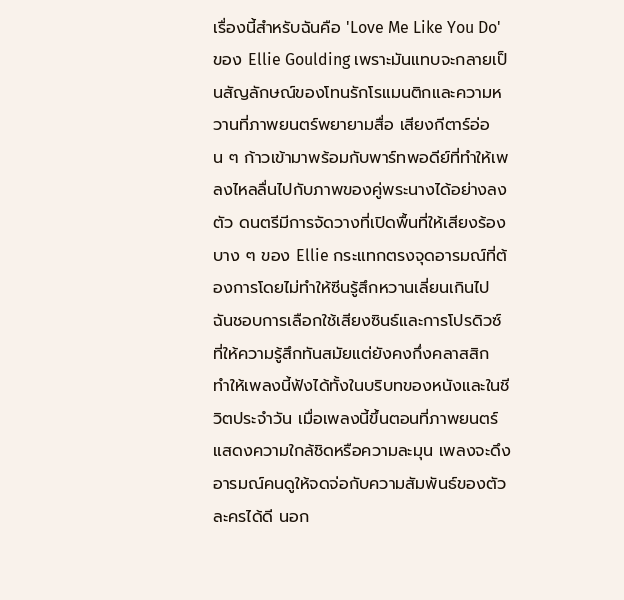เรื่องนี้สำหรับฉันคือ 'Love Me Like You Do' ของ Ellie Goulding เพราะมันแทบจะกลายเป็นสัญลักษณ์ของโทนรักโรแมนติกและความหวานที่ภาพยนตร์พยายามสื่อ เสียงกีตาร์อ่อน ๆ ก้าวเข้ามาพร้อมกับพาร์ทพอดีย์ที่ทำให้เพลงไหลลื่นไปกับภาพของคู่พระนางได้อย่างลงตัว ดนตรีมีการจัดวางที่เปิดพื้นที่ให้เสียงร้องบาง ๆ ของ Ellie กระแทกตรงจุดอารมณ์ที่ต้องการโดยไม่ทำให้ซีนรู้สึกหวานเลี่ยนเกินไป ฉันชอบการเลือกใช้เสียงซินธ์และการโปรดิวซ์ที่ให้ความรู้สึกทันสมัยแต่ยังคงกึ่งคลาสสิก ทำให้เพลงนี้ฟังได้ทั้งในบริบทของหนังและในชีวิตประจำวัน เมื่อเพลงนี้ขึ้นตอนที่ภาพยนตร์แสดงความใกล้ชิดหรือความละมุน เพลงจะดึงอารมณ์คนดูให้จดจ่อกับความสัมพันธ์ของตัวละครได้ดี นอก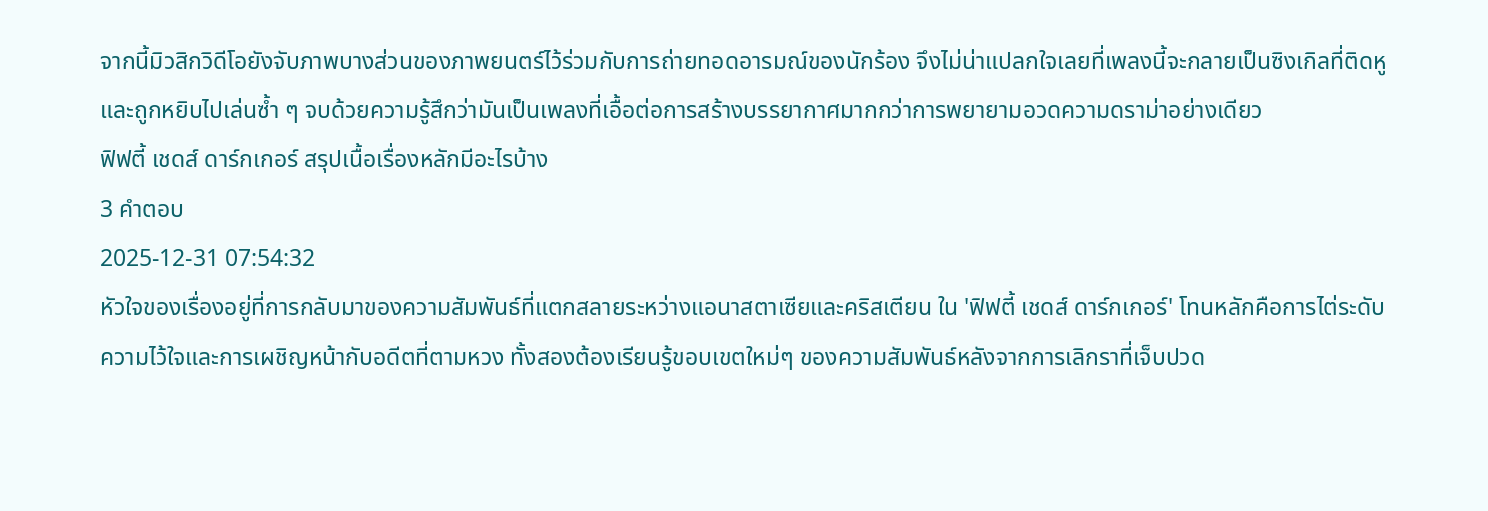จากนี้มิวสิกวิดีโอยังจับภาพบางส่วนของภาพยนตร์ไว้ร่วมกับการถ่ายทอดอารมณ์ของนักร้อง จึงไม่น่าแปลกใจเลยที่เพลงนี้จะกลายเป็นซิงเกิลที่ติดหูและถูกหยิบไปเล่นซ้ำ ๆ จบด้วยความรู้สึกว่ามันเป็นเพลงที่เอื้อต่อการสร้างบรรยากาศมากกว่าการพยายามอวดความดราม่าอย่างเดียว
ฟิฟตี้ เชดส์ ดาร์กเกอร์ สรุปเนื้อเรื่องหลักมีอะไรบ้าง
3 คำตอบ
2025-12-31 07:54:32
หัวใจของเรื่องอยู่ที่การกลับมาของความสัมพันธ์ที่แตกสลายระหว่างแอนาสตาเซียและคริสเตียน ใน 'ฟิฟตี้ เชดส์ ดาร์กเกอร์' โทนหลักคือการไต่ระดับความไว้ใจและการเผชิญหน้ากับอดีตที่ตามหวง ทั้งสองต้องเรียนรู้ขอบเขตใหม่ๆ ของความสัมพันธ์หลังจากการเลิกราที่เจ็บปวด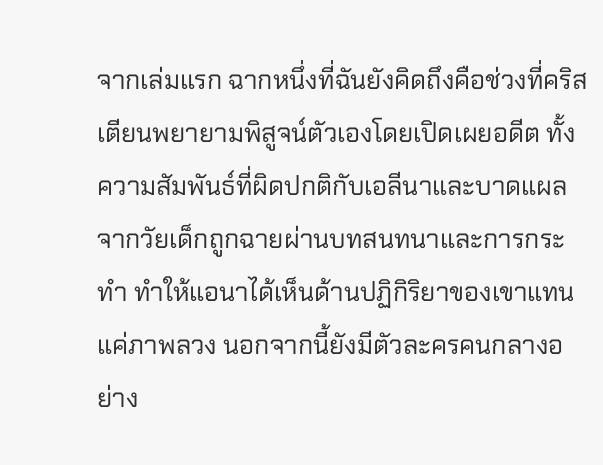จากเล่มแรก ฉากหนึ่งที่ฉันยังคิดถึงคือช่วงที่คริสเตียนพยายามพิสูจน์ตัวเองโดยเปิดเผยอดีต ทั้งความสัมพันธ์ที่ผิดปกติกับเอลีนาและบาดแผลจากวัยเด็กถูกฉายผ่านบทสนทนาและการกระทำ ทำให้แอนาได้เห็นด้านปฏิกิริยาของเขาแทนแค่ภาพลวง นอกจากนี้ยังมีตัวละครคนกลางอย่าง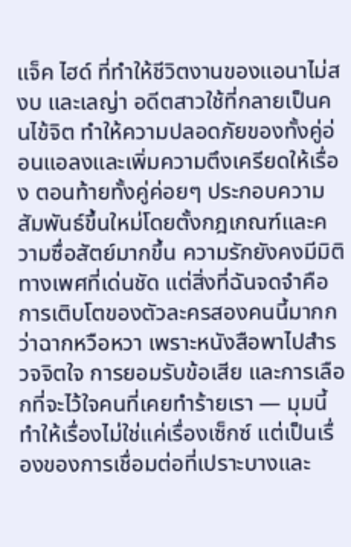แจ็ค ไฮด์ ที่ทำให้ชีวิตงานของแอนาไม่สงบ และเลญ่า อดีตสาวใช้ที่กลายเป็นคนไข้จิต ทำให้ความปลอดภัยของทั้งคู่อ่อนแอลงและเพิ่มความตึงเครียดให้เรื่อง ตอนท้ายทั้งคู่ค่อยๆ ประกอบความสัมพันธ์ขึ้นใหม่โดยตั้งกฎเกณฑ์และความซื่อสัตย์มากขึ้น ความรักยังคงมีมิติทางเพศที่เด่นชัด แต่สิ่งที่ฉันจดจำคือการเติบโตของตัวละครสองคนนี้มากกว่าฉากหวือหวา เพราะหนังสือพาไปสำรวจจิตใจ การยอมรับข้อเสีย และการเลือกที่จะไว้ใจคนที่เคยทำร้ายเรา — มุมนี้ทำให้เรื่องไม่ใช่แค่เรื่องเซ็กซ์ แต่เป็นเรื่องของการเชื่อมต่อที่เปราะบางและ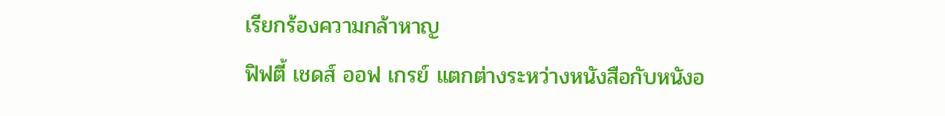เรียกร้องความกล้าหาญ
ฟิฟตี้ เชดส์ ออฟ เกรย์ แตกต่างระหว่างหนังสือกับหนังอ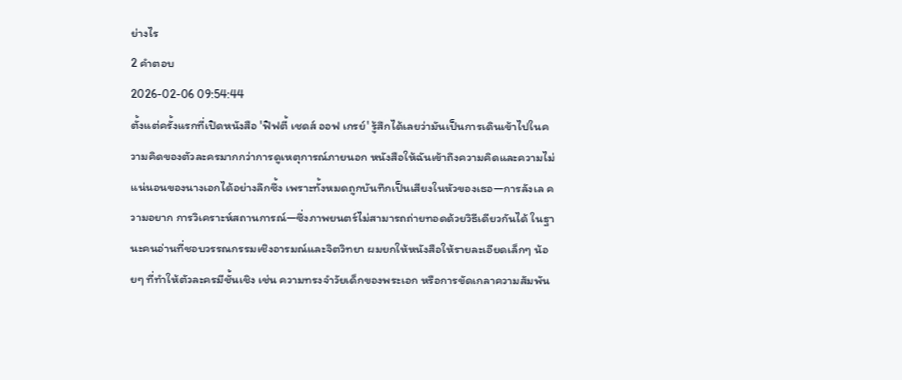ย่างไร
2 คำตอบ
2026-02-06 09:54:44
ตั้งแต่ครั้งแรกที่เปิดหนังสือ 'ฟิฟตี้ เชดส์ ออฟ เกรย์' รู้สึกได้เลยว่ามันเป็นการเดินเข้าไปในความคิดของตัวละครมากกว่าการดูเหตุการณ์ภายนอก หนังสือให้ฉันเข้าถึงความคิดและความไม่แน่นอนของนางเอกได้อย่างลึกซึ้ง เพราะทั้งหมดถูกบันทึกเป็นเสียงในหัวของเธอ—การลังเล ความอยาก การวิเคราะห์สถานการณ์—ซึ่งภาพยนตร์ไม่สามารถถ่ายทอดด้วยวิธีเดียวกันได้ ในฐานะคนอ่านที่ชอบวรรณกรรมเชิงอารมณ์และจิตวิทยา ผมยกให้หนังสือให้รายละเอียดเล็กๆ น้อยๆ ที่ทำให้ตัวละครมีชั้นเชิง เช่น ความทรงจำวัยเด็กของพระเอก หรือการขัดเกลาความสัมพัน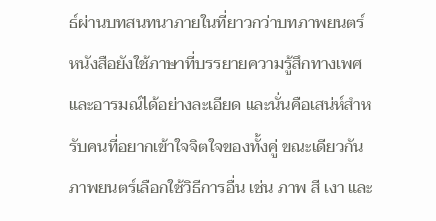ธ์ผ่านบทสนทนาภายในที่ยาวกว่าบทภาพยนตร์ หนังสือยังใช้ภาษาที่บรรยายความรู้สึกทางเพศและอารมณ์ได้อย่างละเอียด และนั่นคือเสน่ห์สำหรับคนที่อยากเข้าใจจิตใจของทั้งคู่ ขณะเดียวกันภาพยนตร์เลือกใช้วิธีการอื่น เช่น ภาพ สี เงา และ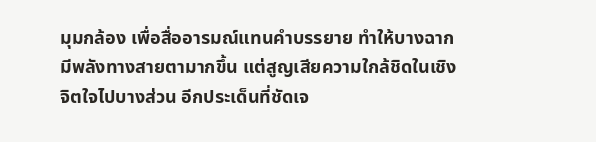มุมกล้อง เพื่อสื่ออารมณ์แทนคำบรรยาย ทำให้บางฉากมีพลังทางสายตามากขึ้น แต่สูญเสียความใกล้ชิดในเชิงจิตใจไปบางส่วน อีกประเด็นที่ชัดเจ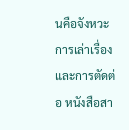นคือจังหวะการเล่าเรื่องและการตัดต่อ หนังสือสา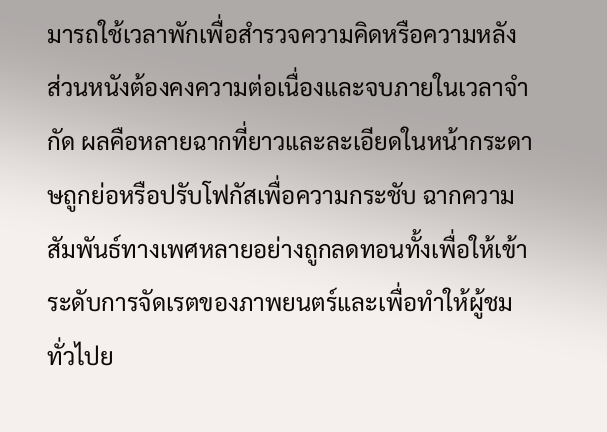มารถใช้เวลาพักเพื่อสำรวจความคิดหรือความหลัง ส่วนหนังต้องคงความต่อเนื่องและจบภายในเวลาจำกัด ผลคือหลายฉากที่ยาวและละเอียดในหน้ากระดาษถูกย่อหรือปรับโฟกัสเพื่อความกระชับ ฉากความสัมพันธ์ทางเพศหลายอย่างถูกลดทอนทั้งเพื่อให้เข้าระดับการจัดเรตของภาพยนตร์และเพื่อทำให้ผู้ชมทั่วไปย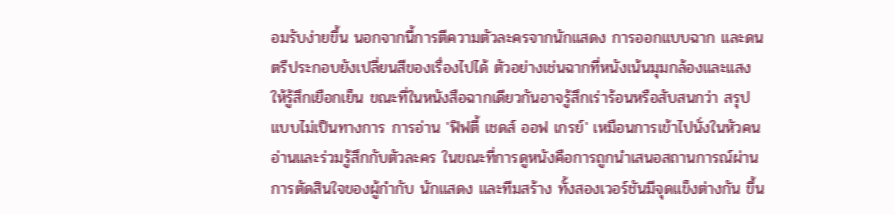อมรับง่ายขึ้น นอกจากนี้การตีความตัวละครจากนักแสดง การออกแบบฉาก และดนตรีประกอบยังเปลี่ยนสีของเรื่องไปได้ ตัวอย่างเช่นฉากที่หนังเน้นมุมกล้องและแสงให้รู้สึกเยือกเย็น ขณะที่ในหนังสือฉากเดียวกันอาจรู้สึกเร่าร้อนหรือสับสนกว่า สรุปแบบไม่เป็นทางการ การอ่าน 'ฟิฟตี้ เชดส์ ออฟ เกรย์' เหมือนการเข้าไปนั่งในหัวคนอ่านและร่วมรู้สึกกับตัวละคร ในขณะที่การดูหนังคือการถูกนำเสนอสถานการณ์ผ่านการตัดสินใจของผู้กำกับ นักแสดง และทีมสร้าง ทั้งสองเวอร์ชันมีจุดแข็งต่างกัน ขึ้น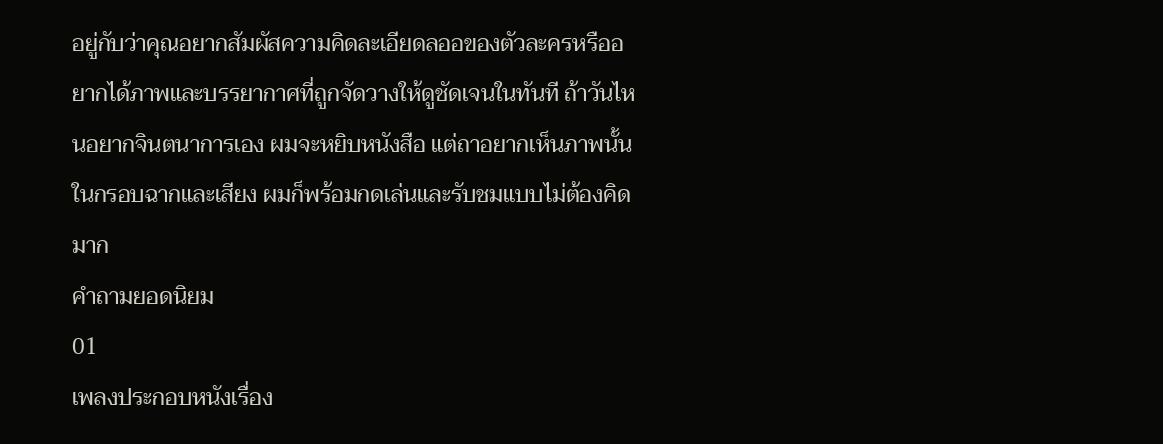อยู่กับว่าคุณอยากสัมผัสความคิดละเอียดลออของตัวละครหรืออยากได้ภาพและบรรยากาศที่ถูกจัดวางให้ดูชัดเจนในทันที ถ้าวันไหนอยากจินตนาการเอง ผมจะหยิบหนังสือ แต่ถาอยากเห็นภาพนั้นในกรอบฉากและเสียง ผมก็พร้อมกดเล่นและรับชมแบบไม่ต้องคิดมาก
คำถามยอดนิยม
01
เพลงประกอบหนังเรื่อง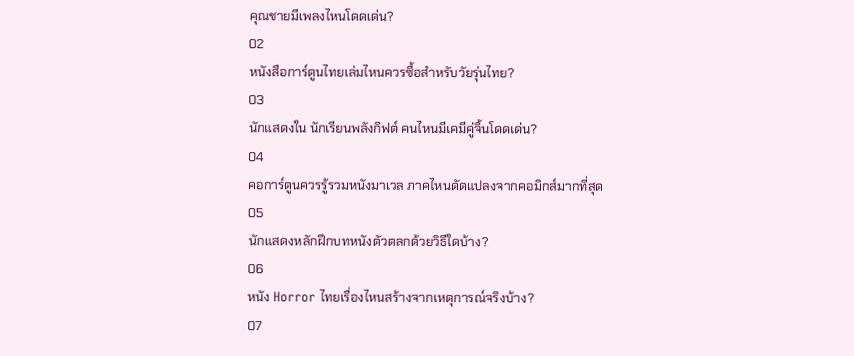คุณชายมีเพลงไหนโดดเด่น?
02
หนังสือการ์ตูนไทยเล่มไหนควรซื้อสำหรับวัยรุ่นไทย?
03
นักแสดงใน นักเรียนพลังกิฟต์ คนไหนมีเคมีคู่จิ้นโดดเด่น?
04
คอการ์ตูนควรรู้รวมหนังมาเวล ภาคไหนดัดแปลงจากคอมิกส์มากที่สุด
05
นักแสดงหลักฝึกบทหนังตัวตลกด้วยวิธีใดบ้าง?
06
หนัง Horror ไทยเรื่องไหนสร้างจากเหตุการณ์จริงบ้าง?
07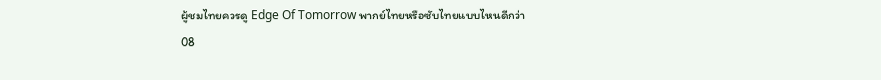ผู้ชมไทยควรดู Edge Of Tomorrow พากย์ไทยหรือซับไทยแบบไหนดีกว่า
08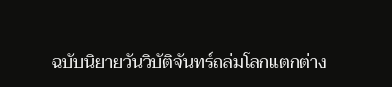ฉบับนิยายวันวิบัติจันทร์ถล่มโลกแตกต่าง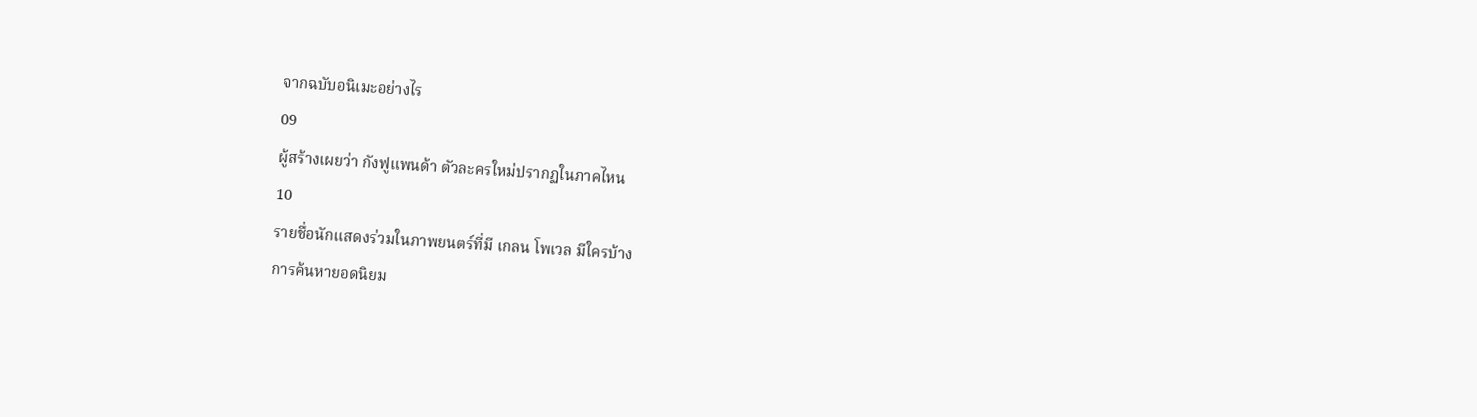จากฉบับอนิเมะอย่างไร
09
ผู้สร้างเผยว่า กังฟูแพนด้า ตัวละครใหม่ปรากฏในภาคไหน
10
รายชื่อนักแสดงร่วมในภาพยนตร์ที่มี เกลน โพเวล มีใครบ้าง
การค้นหายอดนิยม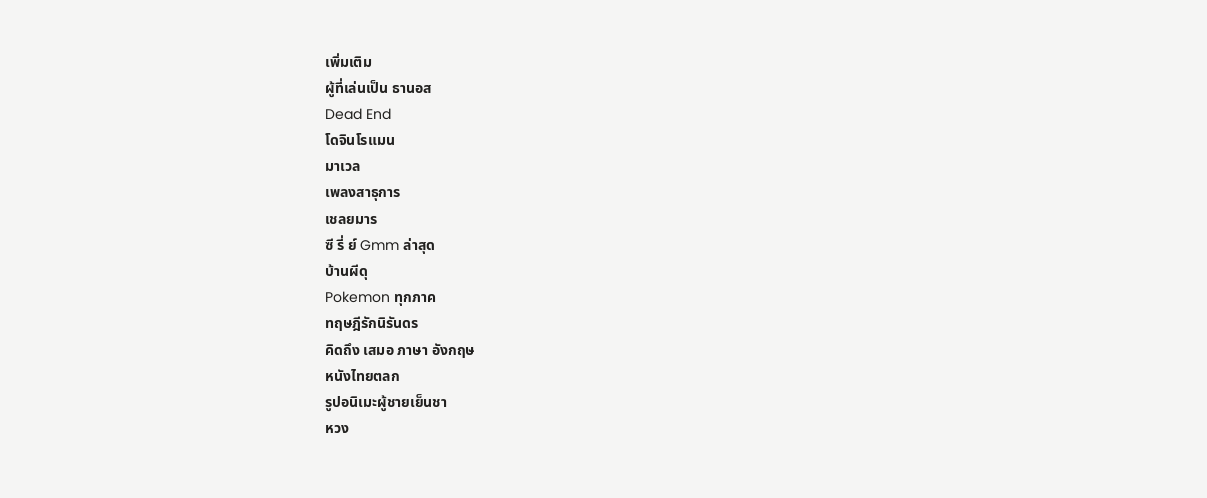เพิ่มเติม
ผู้ที่เล่นเป็น ธานอส
Dead End
โดจินโรแมน
มาเวล
เพลงสาธุการ
เชลยมาร
ซี รี่ ย์ Gmm ล่าสุด
บ้านผีดุ
Pokemon ทุกภาค
ทฤษฎีรักนิรันดร
คิดถึง เสมอ ภาษา อังกฤษ
หนังไทยตลก
รูปอนิเมะผู้ชายเย็นชา
หวง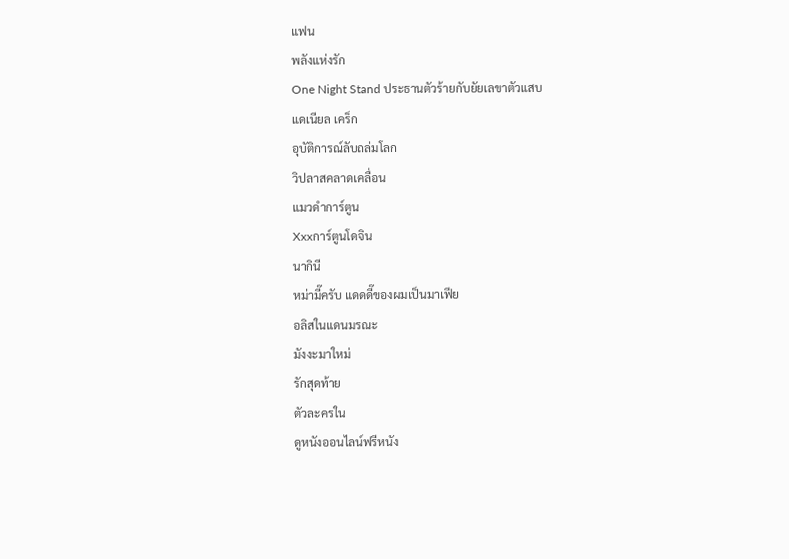แฟน
พลังแห่งรัก
One Night Stand ประธานตัวร้ายกับยัยเลขาตัวแสบ
แดเนียล เคร็ก
อุบัติการณ์ลับถล่มโลก
วิปลาสคลาดเคลื่อน
แมวดำการ์ตูน
Xxxการ์ตูนโดจิน
นากินี
หม่ามี๊ครับ แดดดี๊ของผมเป็นมาเฟีย
อลิสในแดนมรณะ
มังงะมาใหม่
รักสุดท้าย
ตัวละครใน
ดูหนังออนไลน์ฟรีหนัง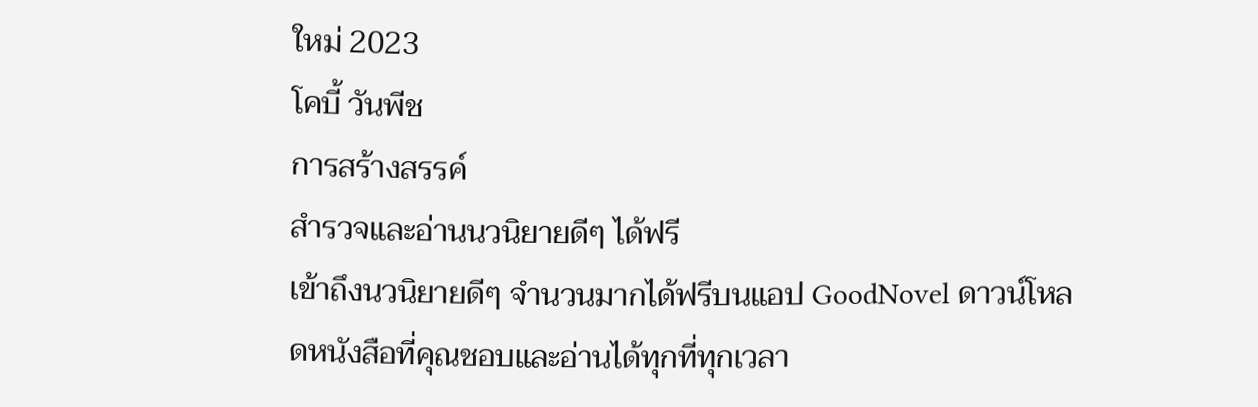ใหม่ 2023
โคบี้ วันพีช
การสร้างสรรค์
สำรวจและอ่านนวนิยายดีๆ ได้ฟรี
เข้าถึงนวนิยายดีๆ จำนวนมากได้ฟรีบนแอป GoodNovel ดาวน์โหลดหนังสือที่คุณชอบและอ่านได้ทุกที่ทุกเวลา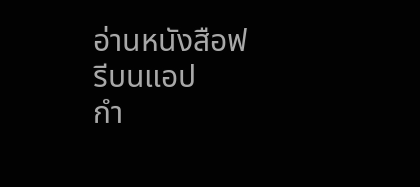อ่านหนังสือฟรีบนแอป
กำ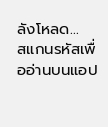ลังโหลด...
สแกนรหัสเพื่ออ่านบนแอป